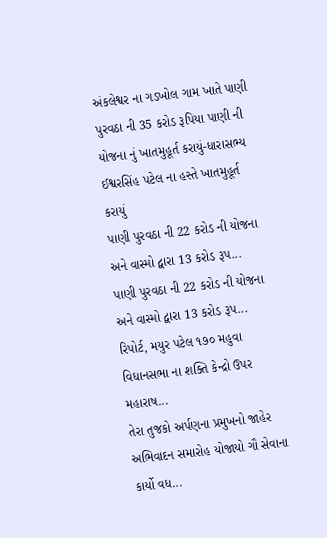અંકલેશ્વર ના ગડખોલ ગામ ખાતે પાણી પુરવઠા ની 35 કરોડ રૂપિયા પાણી ની યોજના નું ખાતમુહૂર્ત કરાયું-ધારાસભ્ય ઈશ્વરસિંહ પટેલ ના હસ્તે ખાતમુહૂર્ત કરાયું
પાણી પુરવઠા ની 22 કરોડ ની યોજના અને વાસ્મો દ્વારા 13 કરોડ રૂપ...
પાણી પુરવઠા ની 22 કરોડ ની યોજના અને વાસ્મો દ્વારા 13 કરોડ રૂપ...
રિપોર્ટ, મયુર પટેલ ૧૭૦ મહુવા વિધાનસભા ના શક્તિ કેન્દ્રો ઉપર મહારાષ...
તેરા તુજકો અર્પણના પ્રમુખનો જાહેર અભિવાદન સમારોહ યોજાયો ગૌ સેવાના કાર્યો વધ...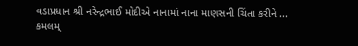વડાપ્રધાન શ્રી નરેન્દ્રભાઈ મોદીએ નાનામાં નાના માણસની ચિંતા કરીને ...
કમલમ્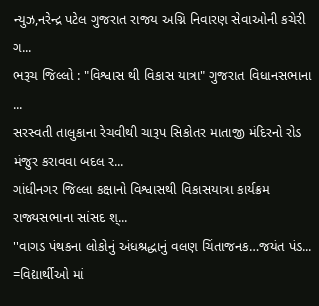ન્યુઝ,નરેન્દ્ર પટેલ ગુજરાત રાજય અગ્નિ નિવારણ સેવાઓની કચેરી ગ...
ભરૂચ જિલ્લો : "વિશ્વાસ થી વિકાસ યાત્રા" ગુજરાત વિધાનસભાના ...
સરસ્વતી તાલુકાના રેચવીથી ચારૂપ સિકોતર માતાજી મંદિરનો રોડ મંજુર કરાવવા બદલ ર...
ગાંધીનગર જિલ્લા કક્ષાનો વિશ્વાસથી વિકાસયાત્રા કાર્યક્રમ રાજ્યસભાના સાંસદ શ્...
''વાગડ પંથકના લોકોનું અંધશ્રદ્ધાનું વલણ ચિંતાજનક…જયંત પંડ...
=વિદ્યાર્થીઓ માં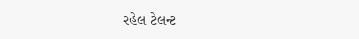રહેલ ટેલન્ટ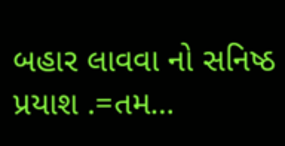બહાર લાવવા નો સનિષ્ઠ પ્રયાશ .=તમ...